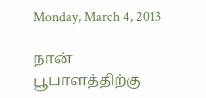Monday, March 4, 2013

நான் பூபாளத்திற்கு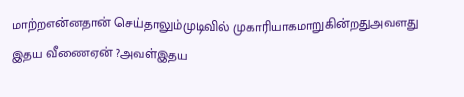மாற்றஎன்னதான் செய்தாலும்முடிவில் முகாரியாகமாறுகின்றதுஅவளது இதய வீணைஏன் ?அவள்இதய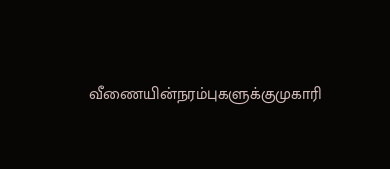வீணையின்நரம்புகளுக்குமுகாரி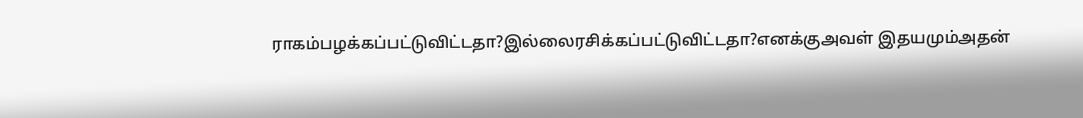ராகம்பழக்கப்பட்டுவிட்டதா?இல்லைரசிக்கப்பட்டுவிட்டதா?எனக்குஅவள் இதயமும்அதன்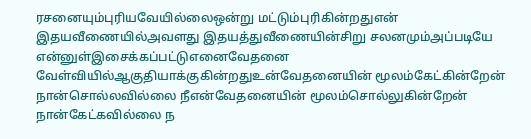ரசனையும்புரியவேயில்லைஒன்று மட்டும்புரிகின்றதுஎன் இதயவீணையில்அவளது இதயத்துவீணையின்சிறு சலனமும்அப்படியே என்னுள்இசைக்கப்பட்டுஎனைவேதனை வேள்வியில்ஆகுதியாக்குகின்றதுஉன்வேதனையின் மூலம்கேட்கின்றேன் நான்சொல்லவில்லை நீஎன்வேதனையின் மூலம்சொல்லுகின்றேன் நான்கேட்கவில்லை ந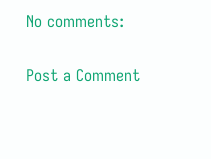No comments:

Post a Comment